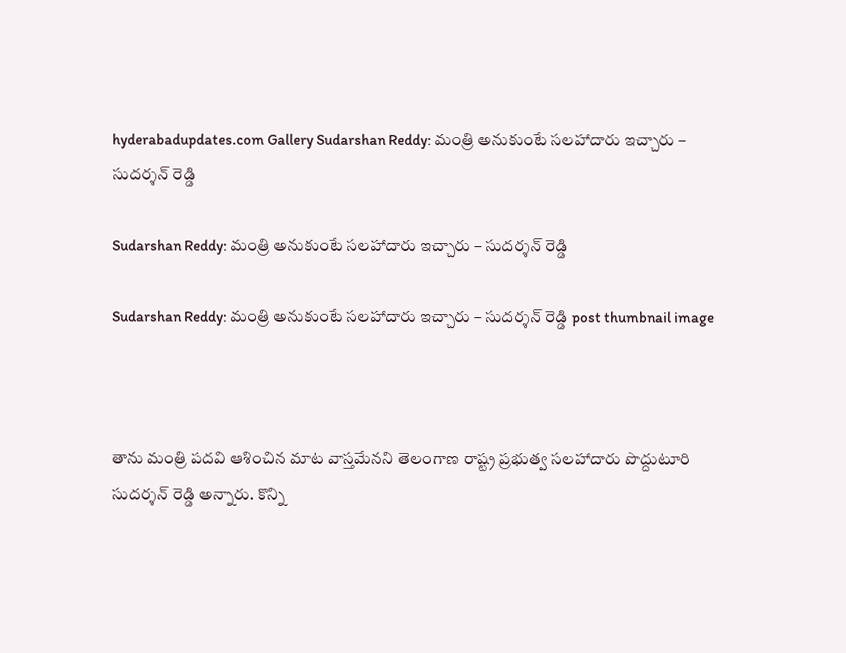hyderabadupdates.com Gallery Sudarshan Reddy: మంత్రి అనుకుంటే సలహాదారు ఇచ్చారు – సుదర్శన్ రెడ్డి

Sudarshan Reddy: మంత్రి అనుకుంటే సలహాదారు ఇచ్చారు – సుదర్శన్ రెడ్డి

Sudarshan Reddy: మంత్రి అనుకుంటే సలహాదారు ఇచ్చారు – సుదర్శన్ రెడ్డి post thumbnail image



తాను మంత్రి ప‌ద‌వి ఆశించిన మాట వాస్త‌మేన‌ని తెలంగాణ రాష్ట్ర‌ ప్రభుత్వ సలహాదారు పొద్దుటూరి సుదర్శన్ రెడ్డి అన్నారు. కొన్ని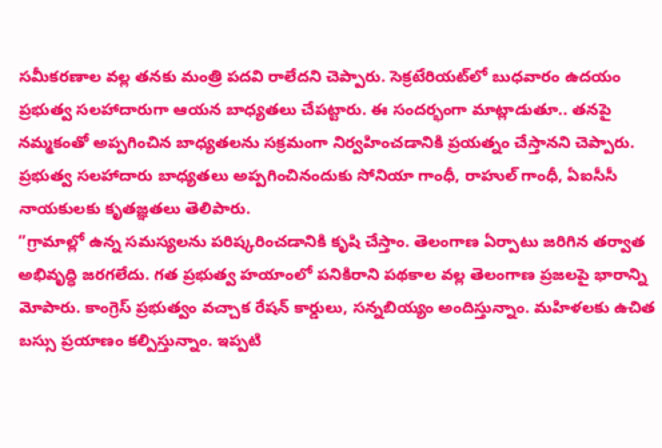స‌మీక‌ర‌ణాల వ‌ల్ల త‌న‌కు మంత్రి ప‌ద‌వి రాలేద‌ని చెప్పారు. సెక్రటేరియట్‌లో బుధ‌వారం ఉద‌యం ప్రభుత్వ సలహాదారుగా ఆయ‌న బాధ్య‌త‌లు చేప‌ట్టారు. ఈ సందర్భంగా మాట్లాడుతూ.. త‌న‌పై నమ్మకంతో అప్ప‌గించిన‌ బాధ్య‌తలను సక్రమంగా నిర్వహించడానికి ప్రయత్నం చేస్తానని చెప్పారు. ప్రభుత్వ స‌లహాదారు బాధ్య‌తలు అప్పగించినందుకు సోనియా గాంధీ, రాహుల్ గాంధీ, ఏఐసీసీ నాయకులకు కృతజ్ఞతలు తెలిపారు.
”గ్రామాల్లో ఉన్న సమస్యలను పరిష్కరించడానికి కృషి చేస్తాం. తెలంగాణ ఏర్పాటు జరిగిన తర్వాత అభివృద్ధి జరగలేదు. గ‌త ప్ర‌భుత్వ హ‌యాంలో పనికిరాని పథకాల వల్ల తెలంగాణ ప్రజలపై భారాన్ని మోపారు. కాంగ్రెస్ ప్రభుత్వం వచ్చాక రేషన్ కార్డులు, సన్నబియ్యం అందిస్తున్నాం. మహిళలకు ఉచిత బస్సు ప్రయాణం కల్పిస్తున్నాం. ఇప్పటి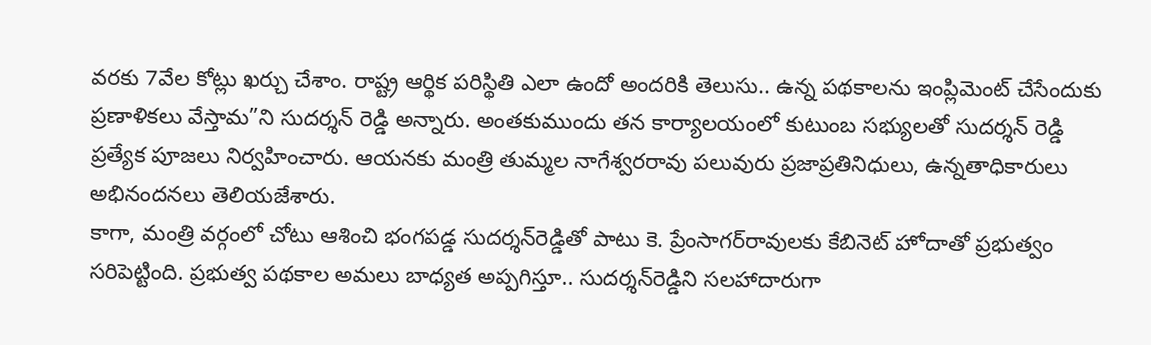వరకు 7వేల కోట్లు ఖర్చు చేశాం. రాష్ట్ర‌ ఆర్థిక పరిస్థితి ఎలా ఉందో అందరికి తెలుసు.. ఉన్న పథకాలను ఇంప్లిమెంట్ చేసేందుకు ప్రణాళికలు వేస్తామ‌”ని సుద‌ర్శ‌న్ రెడ్డి అన్నారు. అంతకుముందు త‌న కార్యాల‌యంలో కుటుంబ స‌భ్యుల‌తో సుద‌ర్శ‌న్ రెడ్డి ప్ర‌త్యేక పూజ‌లు నిర్వ‌హించారు. ఆయ‌న‌కు మంత్రి తుమ్మల నాగేశ్వ‌ర‌రావు ప‌లువురు ప్రజాప్రతినిధులు, ఉన్న‌తాధికారులు అభినందనలు తెలియజేశారు.
కాగా, మంత్రి వ‌ర్గంలో చోటు ఆశించి భంగ‌ప‌డ్డ సుద‌ర్శ‌న్‌రెడ్డితో పాటు కె. ప్రేంసాగ‌ర్‌రావుల‌కు కేబినెట్ హోదాతో ప్ర‌భుత్వం స‌రిపెట్టింది. ప్ర‌భుత్వ ప‌థ‌కాల అమ‌లు బాధ్య‌త అప్ప‌గిస్తూ.. సుద‌ర్శ‌న్‌రెడ్డిని స‌ల‌హాదారుగా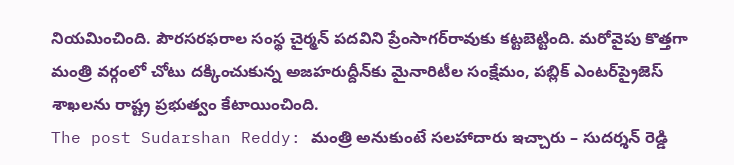నియ‌మించింది. పౌర‌స‌ర‌ఫరాల‌ సంస్థ చైర్మన్ ప‌ద‌విని ప్రేంసాగ‌ర్‌రావుకు క‌ట్ట‌బెట్టింది. మ‌రోవైపు కొత్త‌గా మంత్రి వ‌ర్గంలో చోటు ద‌క్కించుకున్న అజ‌హ‌రుద్దీన్‌కు మైనారిటీల సంక్షేమం, ప‌బ్లిక్ ఎంటర్‌ప్రైజెస్ శాఖ‌ల‌ను రాష్ట్ర ప్ర‌భుత్వం కేటాయించింది.
The post Sudarshan Reddy: మంత్రి అనుకుంటే సలహాదారు ఇచ్చారు – సుదర్శన్ రెడ్డి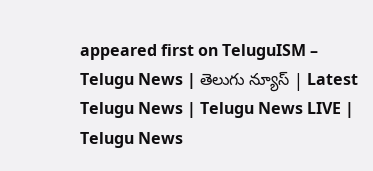appeared first on TeluguISM – Telugu News | తెలుగు న్యూస్ | Latest Telugu News | Telugu News LIVE | Telugu News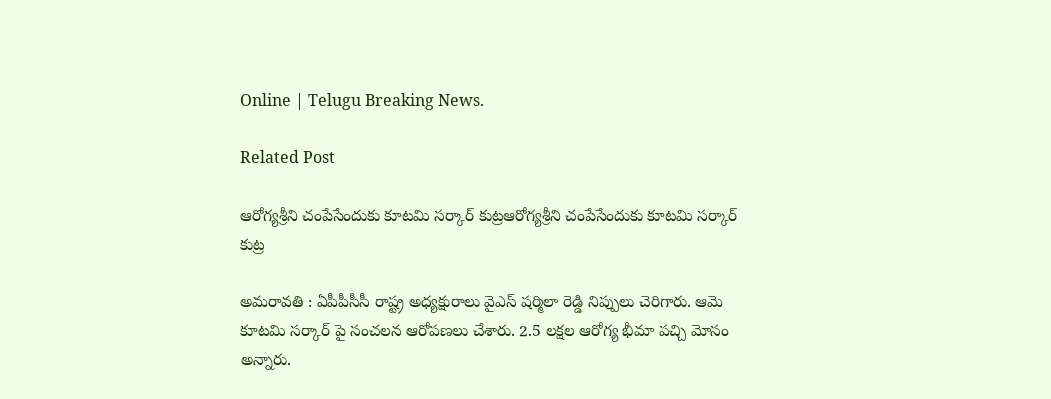Online | Telugu Breaking News.

Related Post

ఆరోగ్య‌శ్రీ‌ని చంపేసేందుకు కూట‌మి స‌ర్కార్ కుట్ర‌ఆరోగ్య‌శ్రీ‌ని చంపేసేందుకు కూట‌మి స‌ర్కార్ కుట్ర‌

అమ‌రావ‌తి : ఏపీపీసీసీ రాష్ట్ర అధ్యక్షురాలు వైఎస్ ష‌ర్మిలా రెడ్డి నిప్పులు చెరిగారు. ఆమె కూట‌మి స‌ర్కార్ పై సంచ‌ల‌న ఆరోప‌ణ‌లు చేశారు. 2.5 లక్షల ఆరోగ్య భీమా పచ్చి మోసం అన్నారు.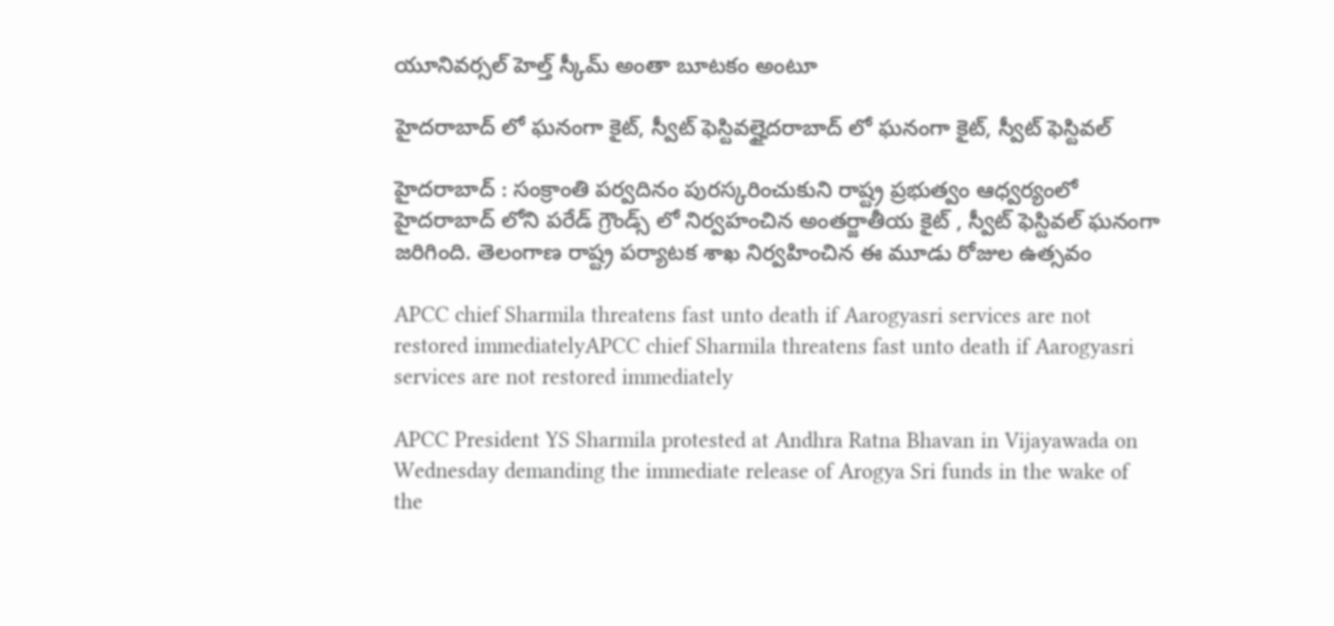యూనివర్సల్ హెల్త్ స్కీమ్ అంతా బూటకం అంటూ

హైద‌రాబాద్ లో ఘ‌నంగా కైట్, స్వీట్ ఫెస్టివ‌ల్హైద‌రాబాద్ లో ఘ‌నంగా కైట్, స్వీట్ ఫెస్టివ‌ల్

హైద‌రాబాద్ : సంక్రాంతి ప‌ర్వ‌దినం పుర‌స్క‌రించుకుని రాష్ట్ర ప్ర‌భుత్వం ఆధ్వ‌ర్యంలో హైద‌రాబాద్ లోని ప‌రేడ్ గ్రౌండ్స్ లో నిర్వ‌హంచిన అంతర్జాతీయ కైట్ , స్వీట్ ఫెస్టివల్ ఘనంగా జ‌రిగింది. తెలంగాణ రాష్ట్ర పర్యాటక శాఖ నిర్వహించిన ఈ మూడు రోజుల ఉత్సవం

APCC chief Sharmila threatens fast unto death if Aarogyasri services are not restored immediatelyAPCC chief Sharmila threatens fast unto death if Aarogyasri services are not restored immediately

APCC President YS Sharmila protested at Andhra Ratna Bhavan in Vijayawada on Wednesday demanding the immediate release of Arogya Sri funds in the wake of the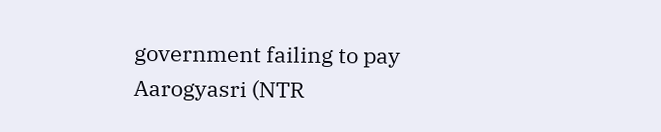government failing to pay Aarogyasri (NTR